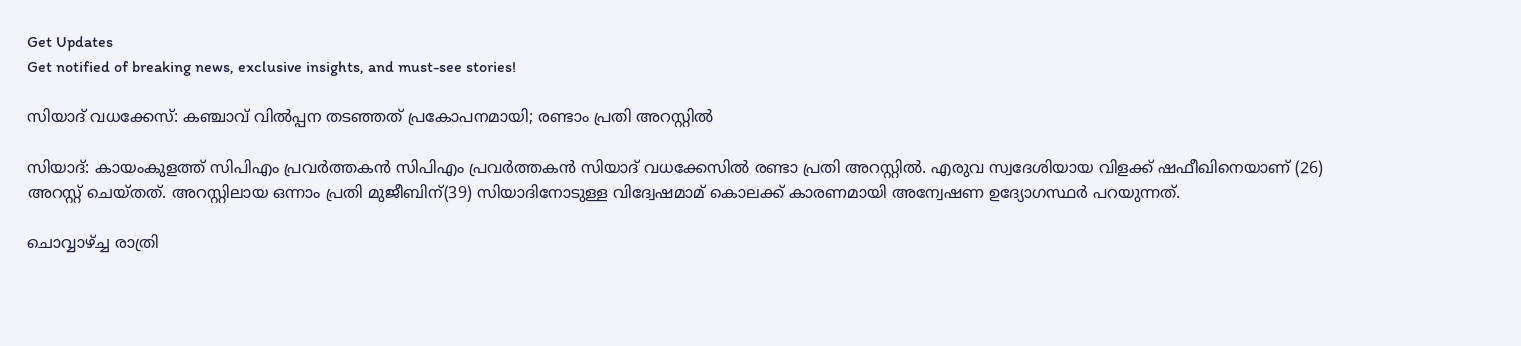Get Updates
Get notified of breaking news, exclusive insights, and must-see stories!

സിയാദ് വധക്കേസ്: കഞ്ചാവ് വില്‍പ്പന തടഞ്ഞത് പ്രകോപനമായി; രണ്ടാം പ്രതി അറസ്റ്റില്‍

സിയാദ്: കായംകുളത്ത് സിപിഎം പ്രവര്‍ത്തകന്‍ സിപിഎം പ്രവര്‍ത്തകന്‍ സിയാദ് വധക്കേസില്‍ രണ്ടാ പ്രതി അറസ്റ്റില്‍. എരുവ സ്വദേശിയായ വിളക്ക് ഷഫീഖിനെയാണ് (26) അറസ്റ്റ് ചെയ്തത്. അറസ്റ്റിലായ ഒന്നാം പ്രതി മുജീബിന്(39) സിയാദിനോടുള്ള വിദ്വേഷമാമ് കൊലക്ക് കാരണമായി അന്വേഷണ ഉദ്യോഗസ്ഥര്‍ പറയുന്നത്.

ചൊവ്വാഴ്ച്ച രാത്രി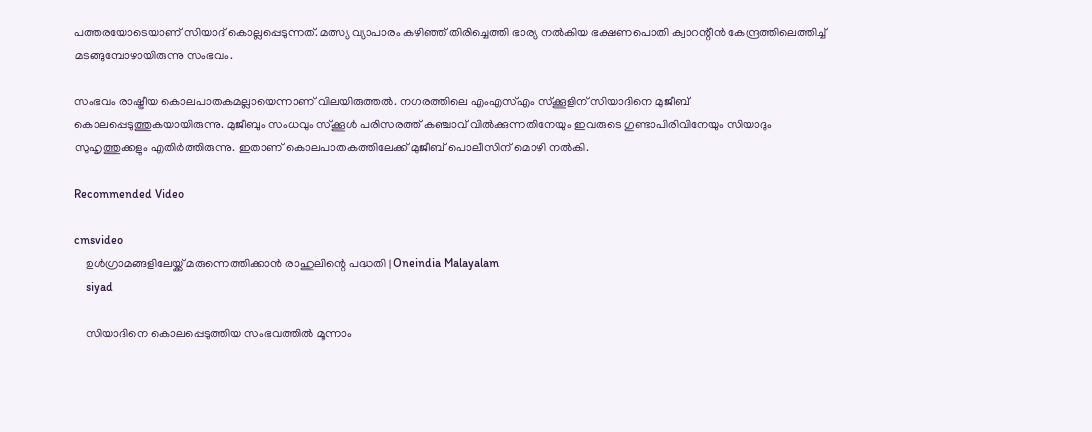പത്തരയോടെയാണ് സിയാദ് കൊല്ലപ്പെടുന്നത്. മത്സ്യ വ്യാപാരം കഴിഞ്ഞ് തിരിച്ചെത്തി ഭാര്യ നല്‍കിയ ഭക്ഷണപൊതി ക്വാറന്റീന്‍ കേന്ദ്രത്തിലെത്തിച്ച് മടങ്ങുമ്പോഴായിരുന്നു സംഭവം.

സംഭവം രാഷ്ട്രീയ കൊലപാതകമല്ലായെന്നാണ് വിലയിരുത്തല്‍. നഗരത്തിലെ എംഎസ്എം സ്‌ക്കൂളിന് സിയാദിനെ മുജീബ് കൊലപ്പെടുത്തുകയായിരുന്നു. മുജീബും സംധവും സ്‌ക്കൂള്‍ പരിസരത്ത് കഞ്ചാവ് വില്‍ക്കുന്നതിനേയും ഇവരുടെ ഗുണ്ടാപിരിവിനേയും സിയാദും സുഹൃത്തുക്കളും എതിര്‍ത്തിരുന്നു. ഇതാണ് കൊലപാതകത്തിലേക്ക് മുജീബ് പൊലീസിന് മൊഴി നല്‍കി.

Recommended Video

cmsvideo
    ഉള്‍ഗ്രാമങ്ങളിലേയ്ക്ക് മരുന്നെത്തിക്കാന്‍ രാഹുലിന്റെ പദ്ധതി | Oneindia Malayalam
    siyad

    സിയാദിനെ കൊലപ്പെടുത്തിയ സംഭവത്തില്‍ മൂന്നാം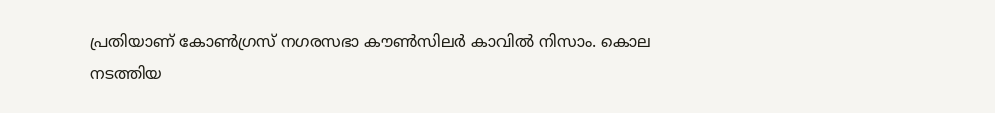പ്രതിയാണ് കോണ്‍ഗ്രസ് നഗരസഭാ കൗണ്‍സിലര്‍ കാവില്‍ നിസാം. കൊല നടത്തിയ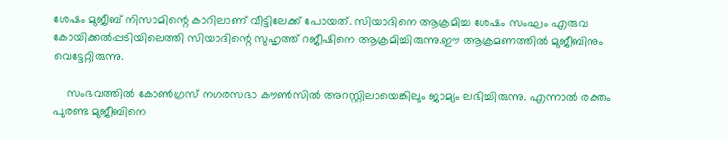ശേഷം മുജീബ് നിസാമിന്റെ കാറിലാണ് വീട്ടിലേക്ക് പോയത്. സിയാദിനെ ആക്രമിച്ച ശേഷം സംഘം എരുവ കോയിക്കല്‍പ്പടിയിലെത്തി സിയാദിന്റെ സുഹൃത്ത് റജീഷിനെ ആക്രമിച്ചിരുന്നു.ഈ ആക്രമണത്തില്‍ മുജീബിനും വെട്ടേറ്റിരുന്നു.

    സംഭവത്തില്‍ കോണ്‍ഗ്രസ് നഗരസഭാ കൗണ്‍സില്‍ അറസ്റ്റിലായെങ്കിലും ജാമ്യം ലഭിച്ചിരുന്നു. എന്നാല്‍ രക്തം പുരണ്ട മുജീബിനെ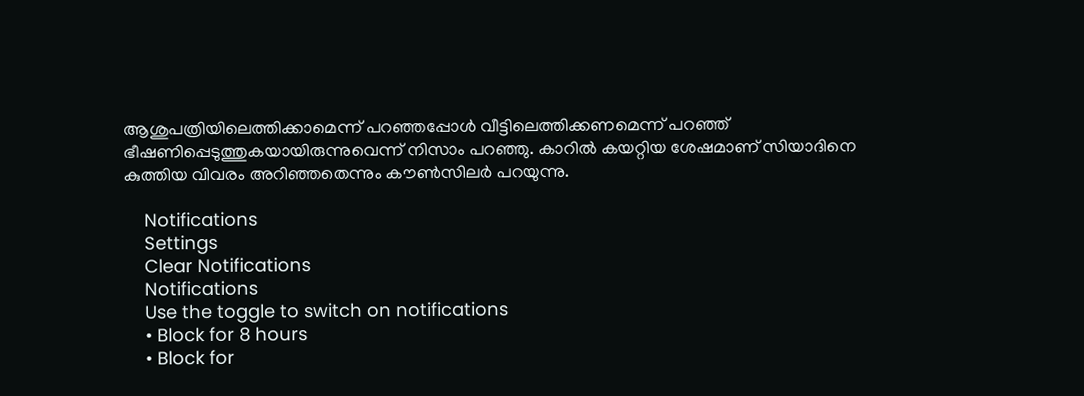ആശുപത്രിയിലെത്തിക്കാമെന്ന് പറഞ്ഞപ്പോള്‍ വീട്ടിലെത്തിക്കണമെന്ന് പറഞ്ഞ് ഭീഷണിപ്പെടുത്തുകയായിരുന്നുവെന്ന് നിസാം പറഞ്ഞു. കാറില്‍ കയറ്റിയ ശേഷമാണ് സിയാദിനെ കുത്തിയ വിവരം അറിഞ്ഞതെന്നും കൗണ്‍സിലര്‍ പറയുന്നു.

    Notifications
    Settings
    Clear Notifications
    Notifications
    Use the toggle to switch on notifications
    • Block for 8 hours
    • Block for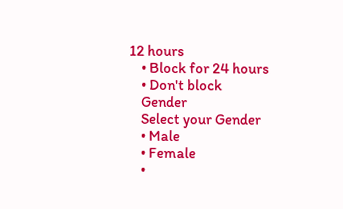12 hours
    • Block for 24 hours
    • Don't block
    Gender
    Select your Gender
    • Male
    • Female
    •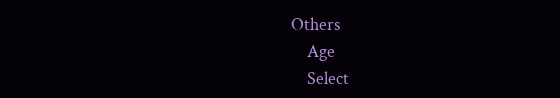Others
    Age
    Select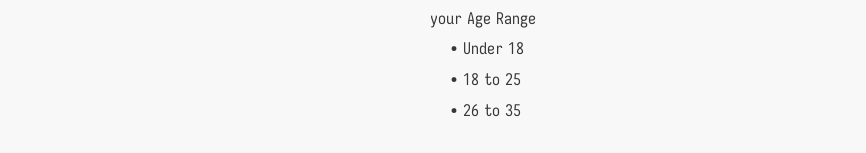your Age Range
    • Under 18
    • 18 to 25
    • 26 to 35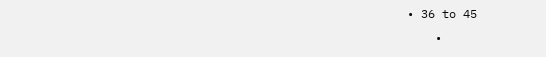• 36 to 45
    •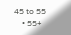45 to 55
    • 55+